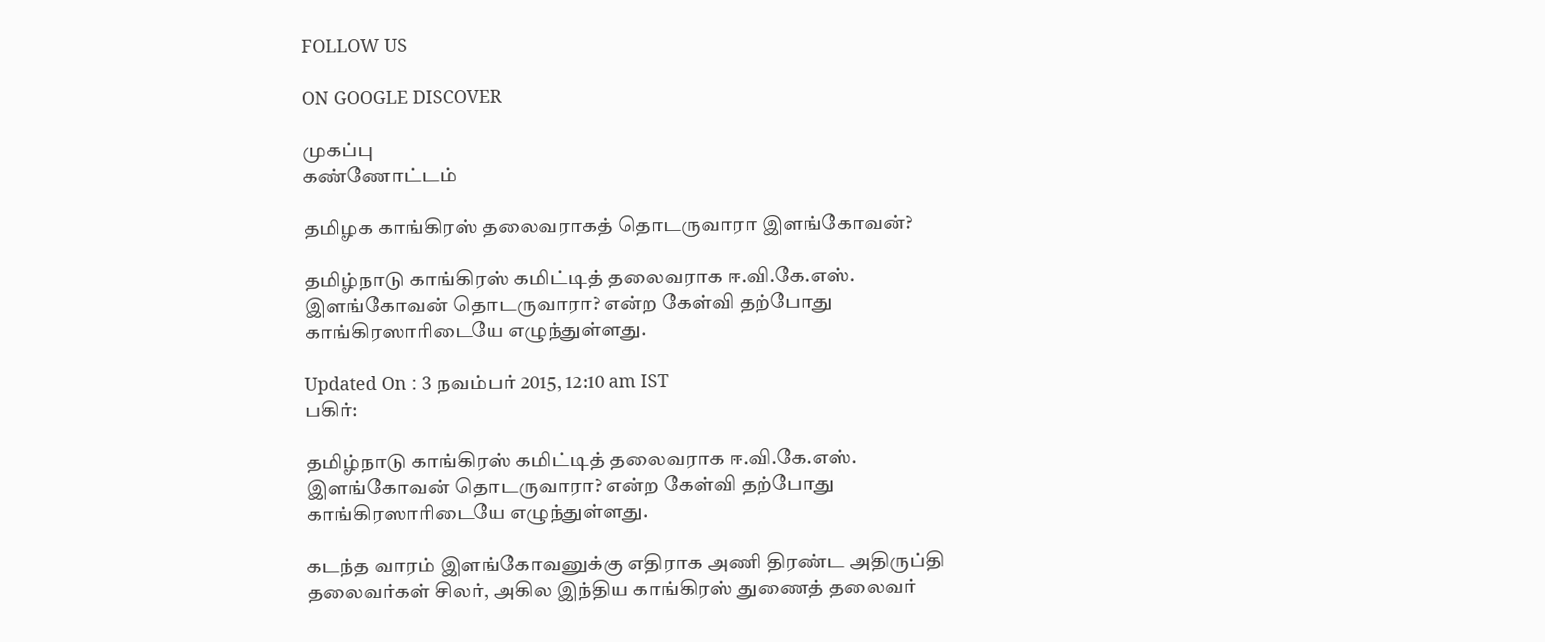FOLLOW US

ON GOOGLE DISCOVER

முகப்பு
கண்ணோட்டம்

தமிழக காங்கிரஸ் தலைவராகத் தொடருவாரா இளங்கோவன்?

தமிழ்நாடு காங்கிரஸ் கமிட்டித் தலைவராக ஈ.வி.கே.எஸ். இளங்கோவன் தொடருவாரா? என்ற கேள்வி தற்போது காங்கிரஸாரிடையே எழுந்துள்ளது.

Updated On : 3 நவம்பர் 2015, 12:10 am IST
பகிர்:

தமிழ்நாடு காங்கிரஸ் கமிட்டித் தலைவராக ஈ.வி.கே.எஸ். இளங்கோவன் தொடருவாரா? என்ற கேள்வி தற்போது காங்கிரஸாரிடையே எழுந்துள்ளது.

கடந்த வாரம் இளங்கோவனுக்கு எதிராக அணி திரண்ட அதிருப்தி தலைவர்கள் சிலர், அகில இந்திய காங்கிரஸ் துணைத் தலைவர்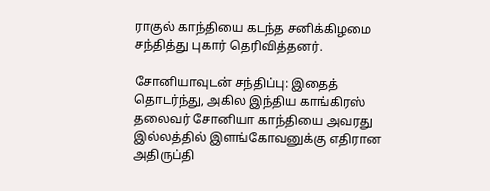ராகுல் காந்தியை கடந்த சனிக்கிழமை சந்தித்து புகார் தெரிவித்தனர்.

சோனியாவுடன் சந்திப்பு: இதைத் தொடர்ந்து, அகில இந்திய காங்கிரஸ் தலைவர் சோனியா காந்தியை அவரது இல்லத்தில் இளங்கோவனுக்கு எதிரான அதிருப்தி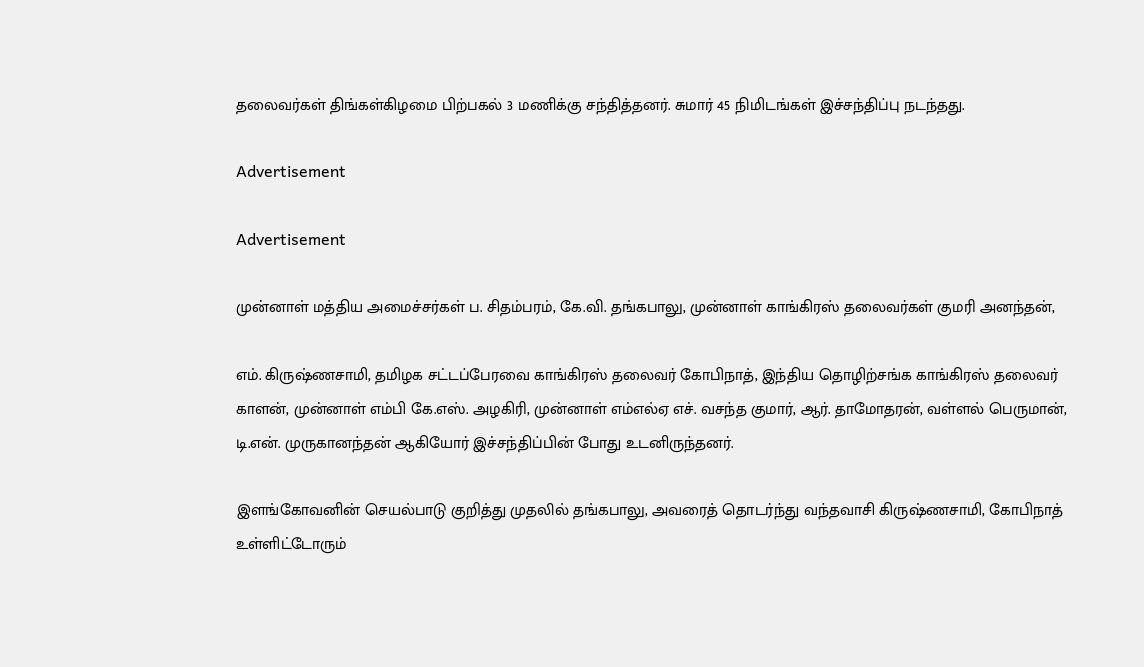தலைவர்கள் திங்கள்கிழமை பிற்பகல் 3 மணிக்கு சந்தித்தனர். சுமார் 45 நிமிடங்கள் இச்சந்திப்பு நடந்தது.

Advertisement

Advertisement

முன்னாள் மத்திய அமைச்சர்கள் ப. சிதம்பரம், கே.வி. தங்கபாலு, முன்னாள் காங்கிரஸ் தலைவர்கள் குமரி அனந்தன்,

எம். கிருஷ்ணசாமி, தமிழக சட்டப்பேரவை காங்கிரஸ் தலைவர் கோபிநாத், இந்திய தொழிற்சங்க காங்கிரஸ் தலைவர் காளன், முன்னாள் எம்பி கே.எஸ். அழகிரி, முன்னாள் எம்எல்ஏ எச். வசந்த குமார், ஆர். தாமோதரன், வள்ளல் பெருமான், டி.என். முருகானந்தன் ஆகியோர் இச்சந்திப்பின் போது உடனிருந்தனர்.

இளங்கோவனின் செயல்பாடு குறித்து முதலில் தங்கபாலு, அவரைத் தொடர்ந்து வந்தவாசி கிருஷ்ணசாமி, கோபிநாத் உள்ளிட்டோரும்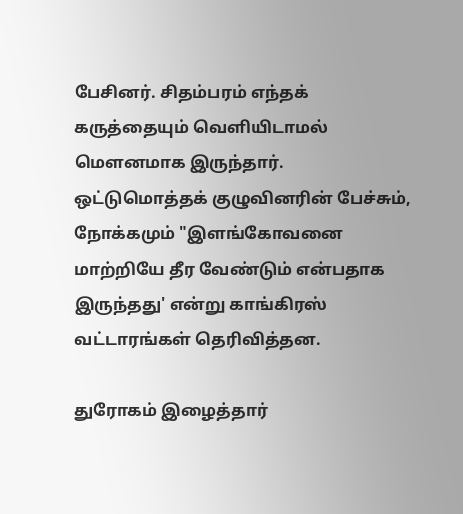பேசினர். சிதம்பரம் எந்தக் கருத்தையும் வெளியிடாமல் மௌனமாக இருந்தார். ஒட்டுமொத்தக் குழுவினரின் பேச்சும், நோக்கமும் "இளங்கோவனை மாற்றியே தீர வேண்டும் என்பதாக இருந்தது' என்று காங்கிரஸ் வட்டாரங்கள் தெரிவித்தன.

துரோகம் இழைத்தார்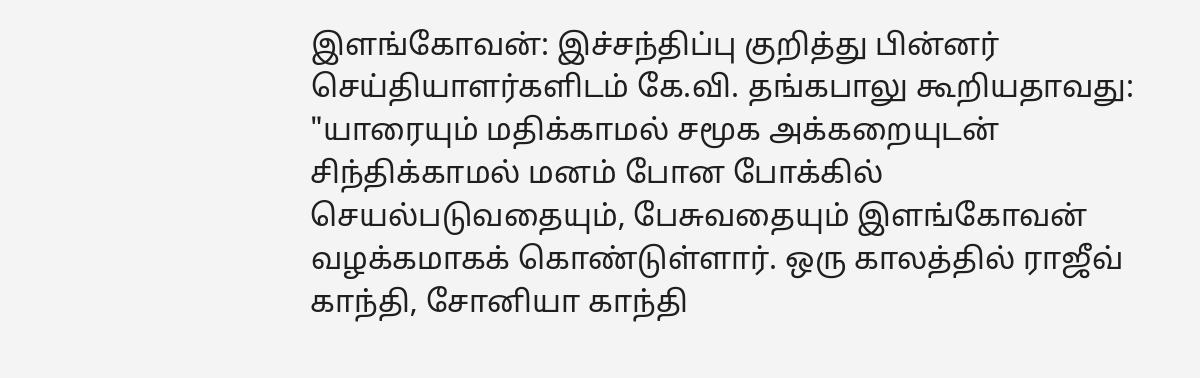இளங்கோவன்: இச்சந்திப்பு குறித்து பின்னர் செய்தியாளர்களிடம் கே.வி. தங்கபாலு கூறியதாவது: "யாரையும் மதிக்காமல் சமூக அக்கறையுடன் சிந்திக்காமல் மனம் போன போக்கில் செயல்படுவதையும், பேசுவதையும் இளங்கோவன் வழக்கமாகக் கொண்டுள்ளார். ஒரு காலத்தில் ராஜீவ் காந்தி, சோனியா காந்தி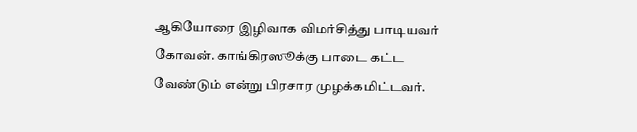ஆகியோரை இழிவாக விமர்சித்து பாடியவர் கோவன். காங்கிரஸூக்கு பாடை கட்ட வேண்டும் என்று பிரசார முழக்கமிட்டவர்.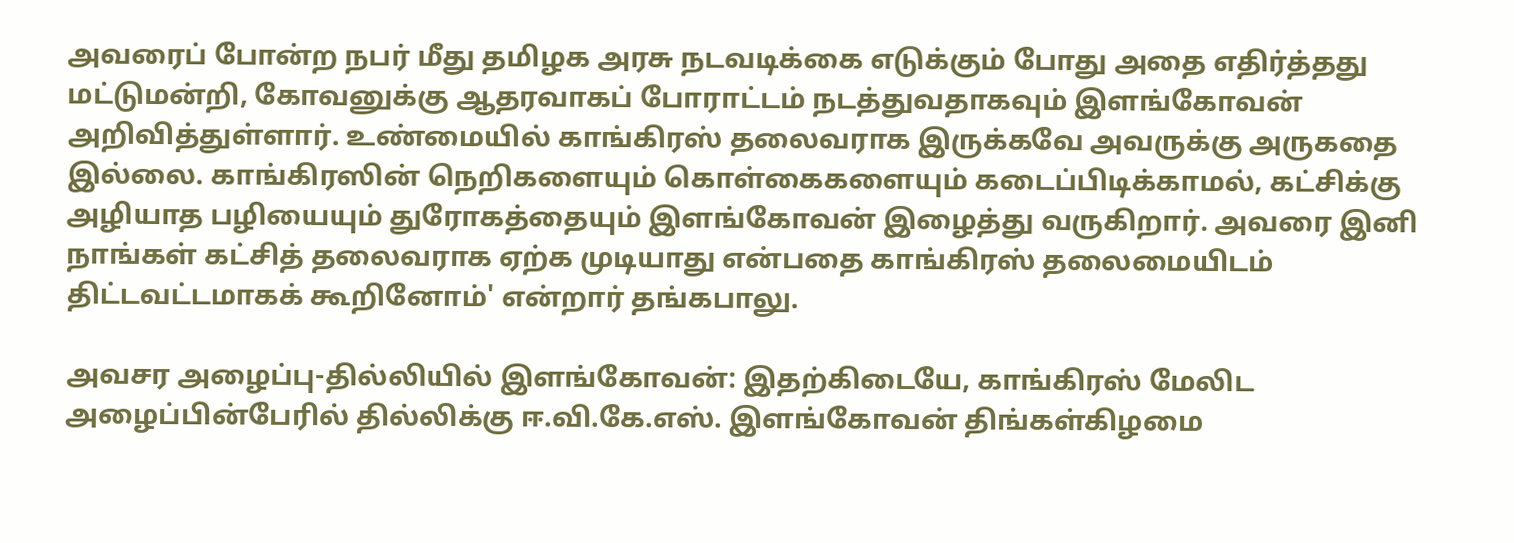அவரைப் போன்ற நபர் மீது தமிழக அரசு நடவடிக்கை எடுக்கும் போது அதை எதிர்த்தது மட்டுமன்றி, கோவனுக்கு ஆதரவாகப் போராட்டம் நடத்துவதாகவும் இளங்கோவன் அறிவித்துள்ளார். உண்மையில் காங்கிரஸ் தலைவராக இருக்கவே அவருக்கு அருகதை இல்லை. காங்கிரஸின் நெறிகளையும் கொள்கைகளையும் கடைப்பிடிக்காமல், கட்சிக்கு அழியாத பழியையும் துரோகத்தையும் இளங்கோவன் இழைத்து வருகிறார். அவரை இனி நாங்கள் கட்சித் தலைவராக ஏற்க முடியாது என்பதை காங்கிரஸ் தலைமையிடம் திட்டவட்டமாகக் கூறினோம்' என்றார் தங்கபாலு.

அவசர அழைப்பு-தில்லியில் இளங்கோவன்: இதற்கிடையே, காங்கிரஸ் மேலிட அழைப்பின்பேரில் தில்லிக்கு ஈ.வி.கே.எஸ். இளங்கோவன் திங்கள்கிழமை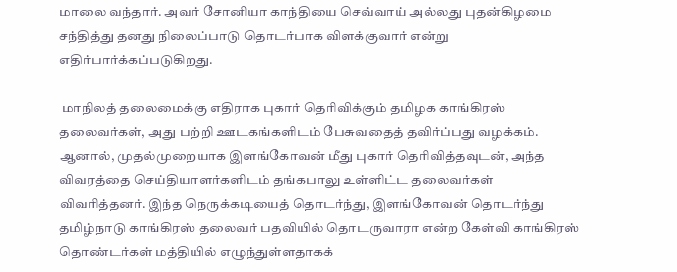மாலை வந்தார். அவர் சோனியா காந்தியை செவ்வாய் அல்லது புதன்கிழமை சந்தித்து தனது நிலைப்பாடு தொடர்பாக விளக்குவார் என்று எதிர்பார்க்கப்படுகிறது.

 மாநிலத் தலைமைக்கு எதிராக புகார் தெரிவிக்கும் தமிழக காங்கிரஸ் தலைவர்கள், அது பற்றி ஊடகங்களிடம் பேசுவதைத் தவிர்ப்பது வழக்கம். ஆனால், முதல்முறையாக இளங்கோவன் மீது புகார் தெரிவித்தவுடன், அந்த விவரத்தை செய்தியாளர்களிடம் தங்கபாலு உள்ளிட்ட தலைவர்கள் விவரித்தனர். இந்த நெருக்கடியைத் தொடர்ந்து, இளங்கோவன் தொடர்ந்து தமிழ்நாடு காங்கிரஸ் தலைவர் பதவியில் தொடருவாரா என்ற கேள்வி காங்கிரஸ் தொண்டர்கள் மத்தியில் எழுந்துள்ளதாகக்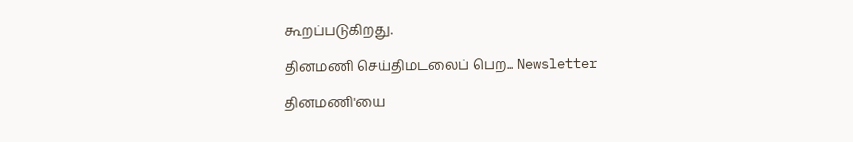கூறப்படுகிறது.

தினமணி செய்திமடலைப் பெற... Newsletter

தினமணி'யை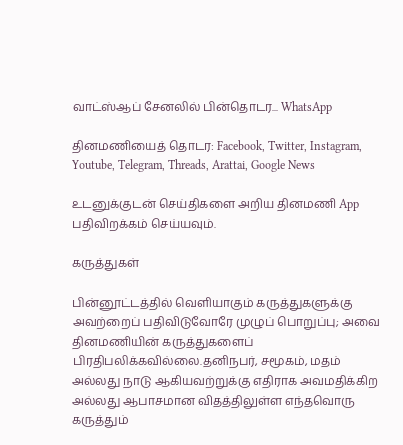வாட்ஸ்ஆப் சேனலில் பின்தொடர... WhatsApp

தினமணியைத் தொடர: Facebook, Twitter, Instagram, Youtube, Telegram, Threads, Arattai, Google News

உடனுக்குடன் செய்திகளை அறிய தினமணி App பதிவிறக்கம் செய்யவும்.

கருத்துகள்

பின்னூட்டத்தில் வெளியாகும் கருத்துகளுக்கு அவற்றைப் பதிவிடுவோரே முழுப் பொறுப்பு; அவை தினமணியின் கருத்துகளைப் பிரதிபலிக்கவில்லை.தனிநபர், சமூகம், மதம் அல்லது நாடு ஆகியவற்றுக்கு எதிராக அவமதிக்கிற அல்லது ஆபாசமான விதத்திலுள்ள எந்தவொரு கருத்தும்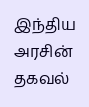இந்திய அரசின் தகவல்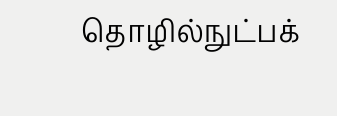தொழில்நுட்பக்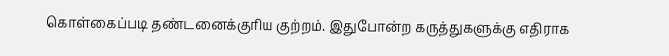கொள்கைப்படி தண்டனைக்குரிய குற்றம். இதுபோன்ற கருத்துகளுக்கு எதிராக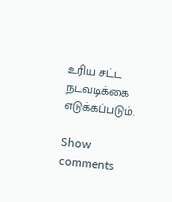உரிய சட்ட நடவடிக்கை எடுக்கப்படும்.

Show comments